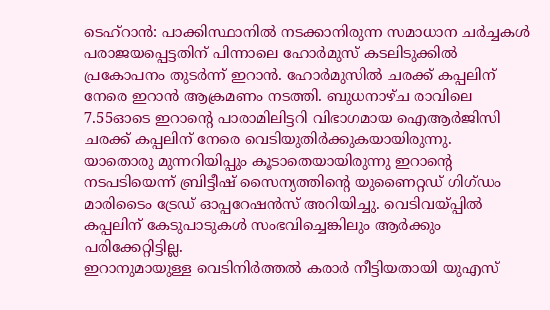ടെഹ്റാൻ: പാക്കിസ്ഥാനിൽ നടക്കാനിരുന്ന സമാധാന ചർച്ചകൾ പരാജയപ്പെട്ടതിന് പിന്നാലെ ഹോർമുസ് കടലിടുക്കിൽ പ്രകോപനം തുടർന്ന് ഇറാൻ. ഹോർമുസിൽ ചരക്ക് കപ്പലിന് നേരെ ഇറാൻ ആക്രമണം നടത്തി. ബുധനാഴ്ച രാവിലെ 7.55ഓടെ ഇറാന്റെ പാരാമിലിട്ടറി വിഭാഗമായ ഐആർജിസി ചരക്ക് കപ്പലിന് നേരെ വെടിയുതിർക്കുകയായിരുന്നു.
യാതൊരു മുന്നറിയിപ്പും കൂടാതെയായിരുന്നു ഇറാന്റെ നടപടിയെന്ന് ബ്രിട്ടീഷ് സൈന്യത്തിന്റെ യുണൈറ്റഡ് ഗിഗ്ഡം മാരിടൈം ട്രേഡ് ഓപ്പറേഷൻസ് അറിയിച്ചു. വെടിവയ്പ്പിൽ കപ്പലിന് കേടുപാടുകൾ സംഭവിച്ചെങ്കിലും ആർക്കും പരിക്കേറ്റിട്ടില്ല.
ഇറാനുമായുള്ള വെടിനിർത്തൽ കരാർ നീട്ടിയതായി യുഎസ്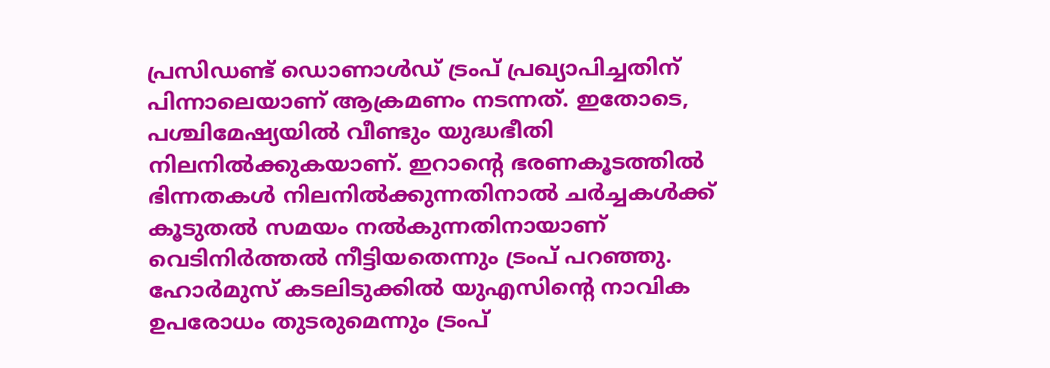പ്രസിഡണ്ട് ഡൊണാൾഡ് ട്രംപ് പ്രഖ്യാപിച്ചതിന് പിന്നാലെയാണ് ആക്രമണം നടന്നത്. ഇതോടെ, പശ്ചിമേഷ്യയിൽ വീണ്ടും യുദ്ധഭീതി നിലനിൽക്കുകയാണ്. ഇറാന്റെ ഭരണകൂടത്തിൽ ഭിന്നതകൾ നിലനിൽക്കുന്നതിനാൽ ചർച്ചകൾക്ക് കൂടുതൽ സമയം നൽകുന്നതിനായാണ് വെടിനിർത്തൽ നീട്ടിയതെന്നും ട്രംപ് പറഞ്ഞു. ഹോർമുസ് കടലിടുക്കിൽ യുഎസിന്റെ നാവിക ഉപരോധം തുടരുമെന്നും ട്രംപ്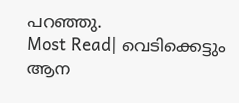പറഞ്ഞു.
Most Read| വെടിക്കെട്ടും ആന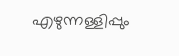എഴുന്നള്ളിപ്പും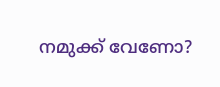നമുക്ക് വേണോ?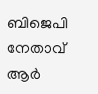ബിജെപി നേതാവ് ആർ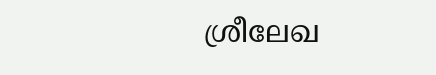ശ്രീലേഖ